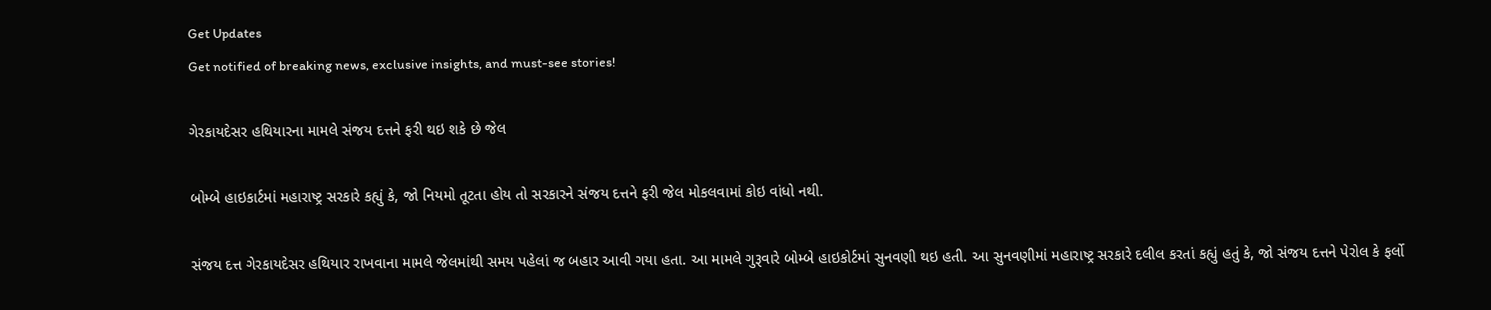Get Updates
Get notified of breaking news, exclusive insights, and must-see stories!

ગેરકાયદેસર હથિયારના મામલે સંજય દત્તને ફરી થઇ શકે છે જેલ

બોમ્બે હાઇકાર્ટમાં મહારાષ્ટ્ર સરકારે કહ્યું કે, જો નિયમો તૂટતા હોય તો સરકારને સંજય દત્તને ફરી જેલ મોકલવામાં કોઇ વાંધો નથી.

સંજય દત્ત ગેરકાયદેસર હથિયાર રાખવાના મામલે જેલમાંથી સમય પહેલાં જ બહાર આવી ગયા હતા. આ મામલે ગુરૂવારે બોમ્બે હાઇકોર્ટમાં સુનવણી થઇ હતી. આ સુનવણીમાં મહારાષ્ટ્ર સરકારે દલીલ કરતાં કહ્યું હતું કે, જો સંજય દત્તને પેરોલ કે ફર્લો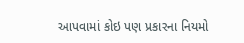આપવામાં કોઇ પણ પ્રકારના નિયમો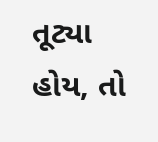તૂટ્યા હોય, તો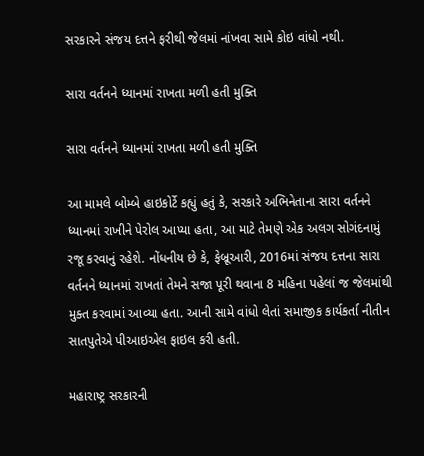સરકારને સંજય દત્તને ફરીથી જેલમાં નાંખવા સામે કોઇ વાંધો નથી.

સારા વર્તનને ધ્યાનમાં રાખતા મળી હતી મુક્તિ

સારા વર્તનને ધ્યાનમાં રાખતા મળી હતી મુક્તિ

આ મામલે બોમ્બે હાઇકોર્ટે કહ્યું હતું કે, સરકારે અભિનેતાના સારા વર્તનને ધ્યાનમાં રાખીને પેરોલ આપ્યા હતા, આ માટે તેમણે એક અલગ સોગંદનામું રજૂ કરવાનું રહેશે. નોંધનીય છે કે, ફેબ્રૂઆરી, 2016માં સંજય દત્તના સારા વર્તનને ધ્યાનમાં રાખતાં તેમને સજા પૂરી થવાના 8 મહિના પહેલાં જ જેલમાંથી મુક્ત કરવામાં આવ્યા હતા. આની સામે વાંધો લેતાં સમાજીક કાર્યકર્તા નીતીન સાતપુતેએ પીઆઇએલ ફાઇલ કરી હતી.

મહારાષ્ટ્ર સરકારની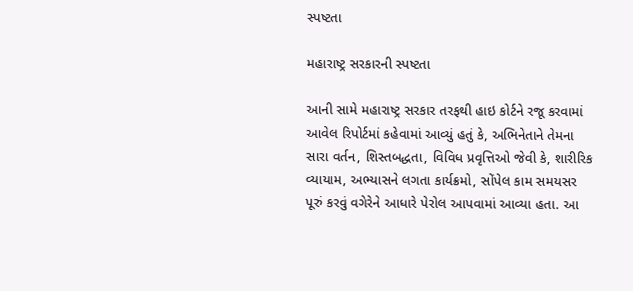સ્પષ્ટતા

મહારાષ્ટ્ર સરકારની સ્પષ્ટતા

આની સામે મહારાષ્ટ્ર સરકાર તરફથી હાઇ કોર્ટને રજૂ કરવામાં આવેલ રિપોર્ટમાં કહેવામાં આવ્યું હતું કે, અભિનેતાને તેમના સારા વર્તન, શિસ્તબદ્ધતા, વિવિધ પ્રવૃત્તિઓ જેવી કે, શારીરિક વ્યાયામ, અભ્યાસને લગતા કાર્યક્રમો, સોંપેલ કામ સમયસર પૂરું કરવું વગેરેને આધારે પેરોલ આપવામાં આવ્યા હતા. આ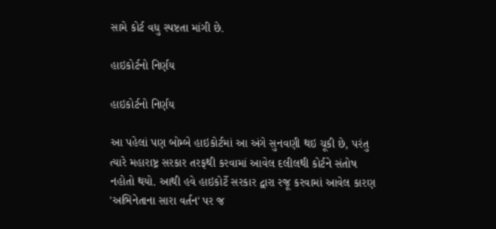સામે કોર્ટ વધુ સ્પષ્ટતા માંગી છે.

હાઇકોર્ટનો નિર્ણય

હાઇકોર્ટનો નિર્ણય

આ પહેલાં પણ બોમ્બે હાઇકોર્ટમાં આ અંગે સુનવણી થઇ ચૂકી છે, પરંતુ ત્યારે મહારાષ્ટ્ર સરકાર તરફથી કરવામાં આવેલ દલીલથી કોર્ટને સંતોષ નહોતો થયો. આથી હવે હાઇકોર્ટે સરકાર દ્વારા રજૂ કરવામાં આવેલ કારણ 'અભિનેતાના સારા વર્તન' પર જ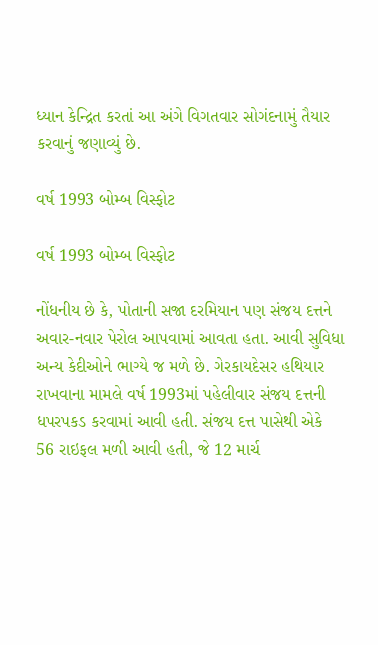ધ્યાન કેન્દ્રિત કરતાં આ અંગે વિગતવાર સોગંદનામું તૈયાર કરવાનું જણાવ્યું છે.

વર્ષ 1993 બોમ્બ વિસ્ફોટ

વર્ષ 1993 બોમ્બ વિસ્ફોટ

નોંધનીય છે કે, પોતાની સજા દરમિયાન પણ સંજય દત્તને અવાર-નવાર પેરોલ આપવામાં આવતા હતા. આવી સુવિધા અન્ય કેદીઓને ભાગ્યે જ મળે છે. ગેરકાયદેસર હથિયાર રાખવાના મામલે વર્ષ 1993માં પહેલીવાર સંજય દત્તની ધપરપકડ કરવામાં આવી હતી. સંજય દત્ત પાસેથી એકે 56 રાઇફલ મળી આવી હતી, જે 12 માર્ચ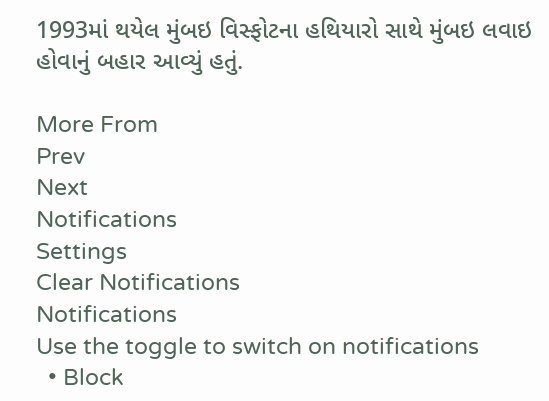1993માં થયેલ મુંબઇ વિસ્ફોટના હથિયારો સાથે મુંબઇ લવાઇ હોવાનું બહાર આવ્યું હતું.

More From
Prev
Next
Notifications
Settings
Clear Notifications
Notifications
Use the toggle to switch on notifications
  • Block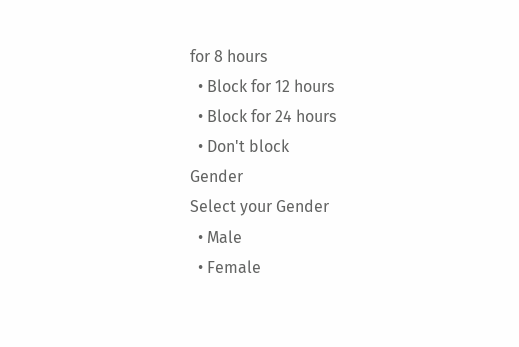for 8 hours
  • Block for 12 hours
  • Block for 24 hours
  • Don't block
Gender
Select your Gender
  • Male
  • Female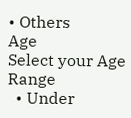• Others
Age
Select your Age Range
  • Under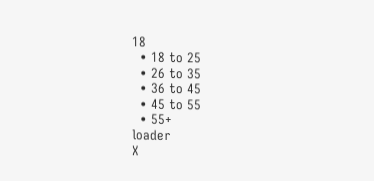18
  • 18 to 25
  • 26 to 35
  • 36 to 45
  • 45 to 55
  • 55+
loader
X